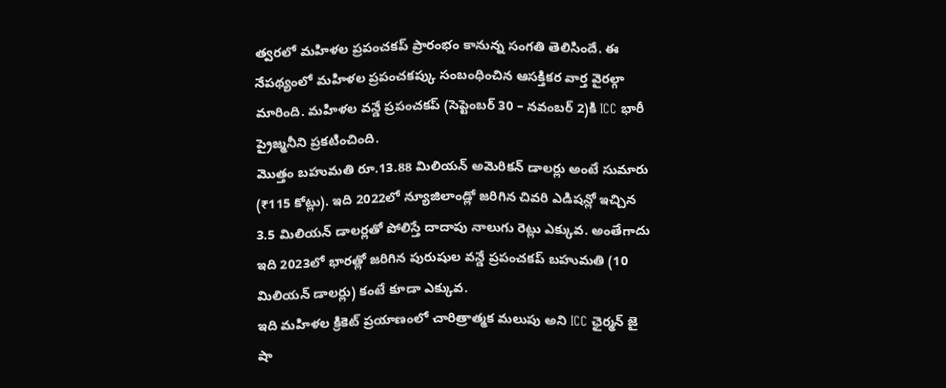త్వరలో మహిళల ప్రపంచకప్ ప్రారంభం కానున్న సంగతి తెలిసిందే. ఈ నేపథ్యంలో మహిళల ప్రపంచకప్కు సంబంధించిన ఆసక్తికర వార్త వైరల్గా మారింది. మహిళల వన్డే ప్రపంచకప్ (సెప్టెంబర్ 30 – నవంబర్ 2)కి ICC భారీ ప్రైజ్మనీని ప్రకటించింది.
మొత్తం బహుమతి రూ.13.88 మిలియన్ అమెరికన్ డాలర్లు అంటే సుమారు (₹115 కోట్లు). ఇది 2022లో న్యూజిలాండ్లో జరిగిన చివరి ఎడిషన్లో ఇచ్చిన 3.5 మిలియన్ డాలర్లతో పోలిస్తే దాదాపు నాలుగు రెట్లు ఎక్కువ. అంతేగాదు ఇది 2023లో భారత్లో జరిగిన పురుషుల వన్డే ప్రపంచకప్ బహుమతి (10 మిలియన్ డాలర్లు) కంటే కూడా ఎక్కువ.
ఇది మహిళల క్రికెట్ ప్రయాణంలో చారిత్రాత్మక మలుపు అని ICC ఛైర్మన్ జై షా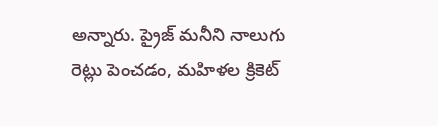అన్నారు. ప్రైజ్ మనీని నాలుగు రెట్లు పెంచడం, మహిళల క్రికెట్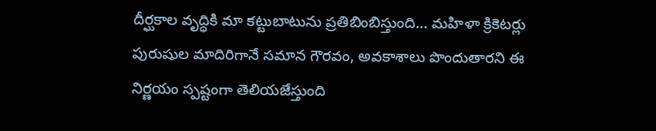దీర్ఘకాల వృద్ధికి మా కట్టుబాటును ప్రతిబింబిస్తుంది… మహిళా క్రికెటర్లు పురుషుల మాదిరిగానే సమాన గౌరవం, అవకాశాలు పొందుతారని ఈ నిర్ణయం స్పష్టంగా తెలియజేస్తుంది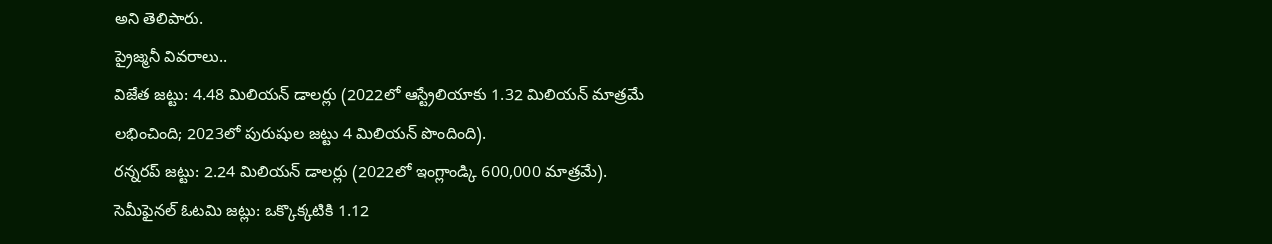అని తెలిపారు.
ప్రైజ్మనీ వివరాలు..
విజేత జట్టు: 4.48 మిలియన్ డాలర్లు (2022లో ఆస్ట్రేలియాకు 1.32 మిలియన్ మాత్రమే లభించింది; 2023లో పురుషుల జట్టు 4 మిలియన్ పొందింది).
రన్నరప్ జట్టు: 2.24 మిలియన్ డాలర్లు (2022లో ఇంగ్లాండ్కి 600,000 మాత్రమే).
సెమీఫైనల్ ఓటమి జట్లు: ఒక్కొక్కటికి 1.12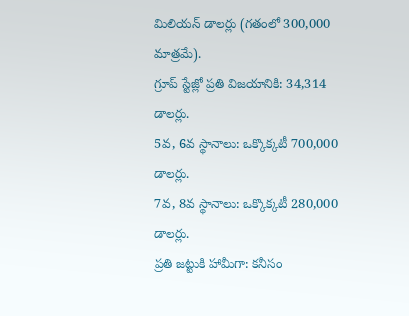మిలియన్ డాలర్లు (గతంలో 300,000 మాత్రమే).
గ్రూప్ స్టేజ్లో ప్రతి విజయానికి: 34,314 డాలర్లు.
5వ, 6వ స్థానాలు: ఒక్కొక్కటీ 700,000 డాలర్లు.
7వ, 8వ స్థానాలు: ఒక్కొక్కటీ 280,000 డాలర్లు.
ప్రతి జట్టుకి హామీగా: కనీసం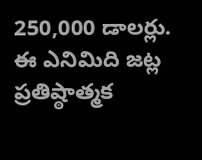250,000 డాలర్లు.
ఈ ఎనిమిది జట్ల ప్రతిష్ఠాత్మక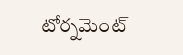టోర్నమెంట్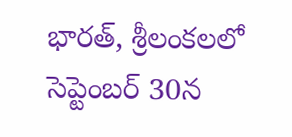భారత్, శ్రీలంకలలో సెప్టెంబర్ 30న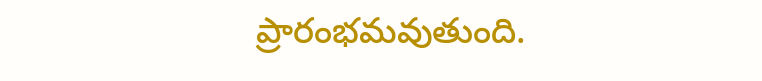ప్రారంభమవుతుంది.